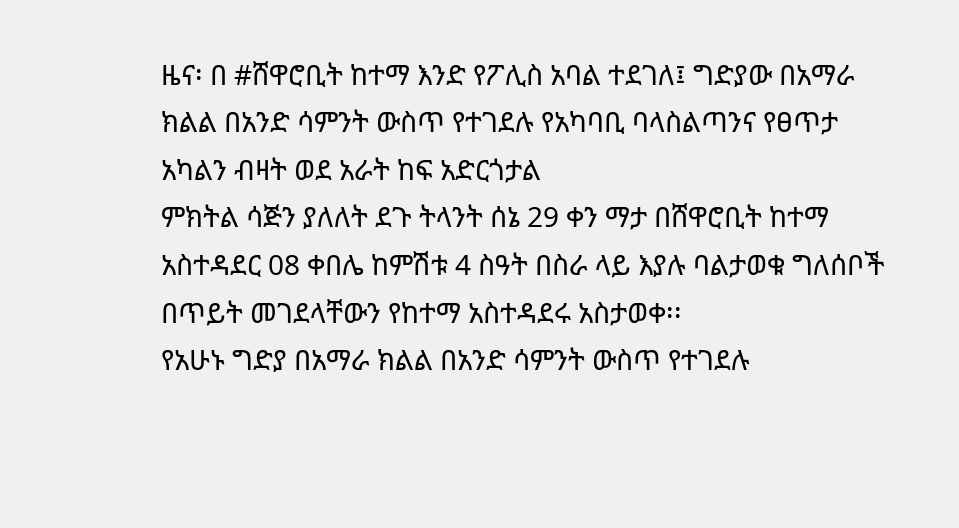ዜና፡ በ #ሸዋሮቢት ከተማ እንድ የፖሊስ አባል ተደገለ፤ ግድያው በአማራ ክልል በአንድ ሳምንት ውስጥ የተገደሉ የአካባቢ ባላስልጣንና የፀጥታ አካልን ብዛት ወደ አራት ከፍ አድርጎታል
ምክትል ሳጅን ያለለት ደጉ ትላንት ሰኔ 29 ቀን ማታ በሸዋሮቢት ከተማ አስተዳደር 08 ቀበሌ ከምሽቱ 4 ስዓት በስራ ላይ እያሉ ባልታወቁ ግለሰቦች በጥይት መገደላቸውን የከተማ አስተዳደሩ አስታወቀ፡፡
የአሁኑ ግድያ በአማራ ክልል በአንድ ሳምንት ውስጥ የተገደሉ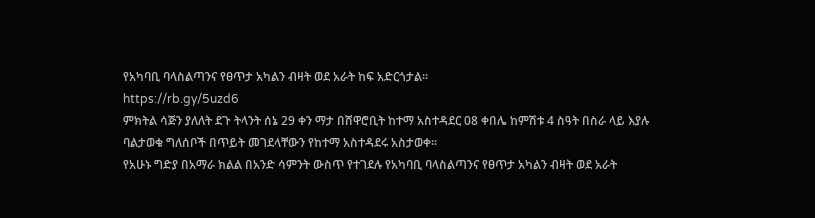የአካባቢ ባላስልጣንና የፀጥታ አካልን ብዛት ወደ አራት ከፍ አድርጎታል፡፡
https://rb.gy/5uzd6
ምክትል ሳጅን ያለለት ደጉ ትላንት ሰኔ 29 ቀን ማታ በሸዋሮቢት ከተማ አስተዳደር 08 ቀበሌ ከምሽቱ 4 ስዓት በስራ ላይ እያሉ ባልታወቁ ግለሰቦች በጥይት መገደላቸውን የከተማ አስተዳደሩ አስታወቀ፡፡
የአሁኑ ግድያ በአማራ ክልል በአንድ ሳምንት ውስጥ የተገደሉ የአካባቢ ባላስልጣንና የፀጥታ አካልን ብዛት ወደ አራት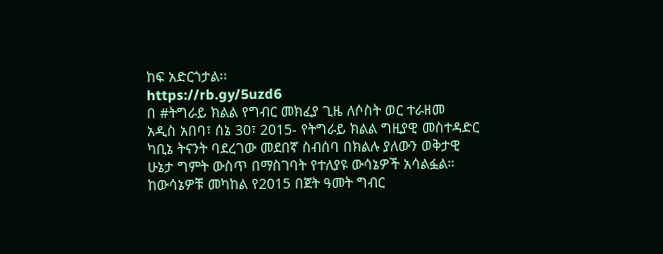ከፍ አድርጎታል፡፡
https://rb.gy/5uzd6
በ #ትግራይ ክልል የግብር መክፈያ ጊዜ ለሶስት ወር ተራዘመ
አዲስ አበባ፣ ሰኔ 30፣ 2015- የትግራይ ክልል ግዚያዊ መስተዳድር ካቢኔ ትናንት ባደረገው መደበኛ ስብሰባ በክልሉ ያለውን ወቅታዊ ሁኔታ ግምት ውስጥ በማስገባት የተለያዩ ውሳኔዎች አሳልፏል።
ከውሳኔዎቹ መካከል የ2015 በጀት ዓመት ግብር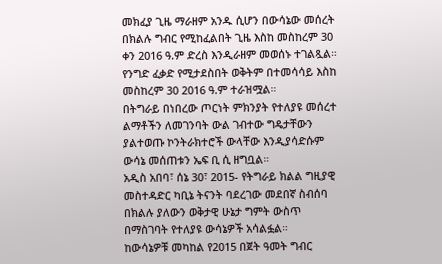መክፈያ ጊዜ ማራዘም አንዱ ሲሆን በውሳኔው መሰረት በክልሉ ግብር የሚከፈልበት ጊዜ እስከ መስከረም 30 ቀን 2016 ዓ.ም ድረስ እንዲራዘም መወሰኑ ተገልጿል።
የንግድ ፈቃድ የሚታደስበት ወቅትም በተመሳሳይ እስከ መስከረም 30 2016 ዓ.ም ተራዝሟል።
በትግራይ በነበረው ጦርነት ምክንያት የተለያዩ መሰረተ ልማቶችን ለመገንባት ውል ገብተው ግዴታቸውን ያልተወጡ ኮንትራክተሮች ውላቸው እንዲያሳድሱም ውሳኔ መሰጠቱን ኤፍ ቢ ሲ ዘግቧል።
አዲስ አበባ፣ ሰኔ 30፣ 2015- የትግራይ ክልል ግዚያዊ መስተዳድር ካቢኔ ትናንት ባደረገው መደበኛ ስብሰባ በክልሉ ያለውን ወቅታዊ ሁኔታ ግምት ውስጥ በማስገባት የተለያዩ ውሳኔዎች አሳልፏል።
ከውሳኔዎቹ መካከል የ2015 በጀት ዓመት ግብር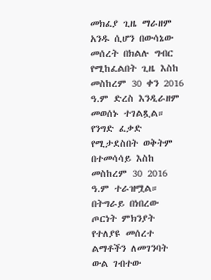መክፈያ ጊዜ ማራዘም አንዱ ሲሆን በውሳኔው መሰረት በክልሉ ግብር የሚከፈልበት ጊዜ እስከ መስከረም 30 ቀን 2016 ዓ.ም ድረስ እንዲራዘም መወሰኑ ተገልጿል።
የንግድ ፈቃድ የሚታደስበት ወቅትም በተመሳሳይ እስከ መስከረም 30 2016 ዓ.ም ተራዝሟል።
በትግራይ በነበረው ጦርነት ምክንያት የተለያዩ መሰረተ ልማቶችን ለመገንባት ውል ገብተው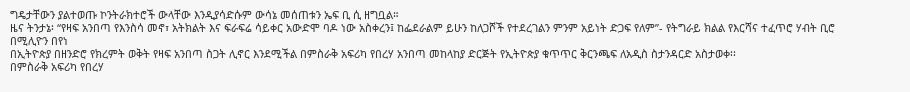ግዴታቸውን ያልተወጡ ኮንትራክተሮች ውላቸው እንዲያሳድሱም ውሳኔ መሰጠቱን ኤፍ ቢ ሲ ዘግቧል።
ዜና ትንታኔ፡ “የዛፍ አንበጣ የእንስሳ መኖ፣ አትክልት እና ፍራፍሬ ሳይቀር አውድሞ ባዶ ነው አስቀረን፤ ከፌደራልም ይሁን ከለጋሾች የተደረገልን ምንም አይነት ድጋፍ የለም”- የትግራይ ክልል የእርሻና ተፈጥሮ ሃብት ቢሮ
በሚሊዮን በየነ
በኢትዮጵያ በዘንድሮ የክረምት ወቅት የዛፍ አንበጣ ስጋት ሊኖር እንደሚችል በምስራቅ አፍሪካ የበረሃ አንበጣ መከላከያ ድርጅት የኢትዮጵያ ቁጥጥር ቅርንጫፍ ለአዲስ ስታንዳርድ አስታወቀ፡፡
በምስራቅ አፍሪካ የበረሃ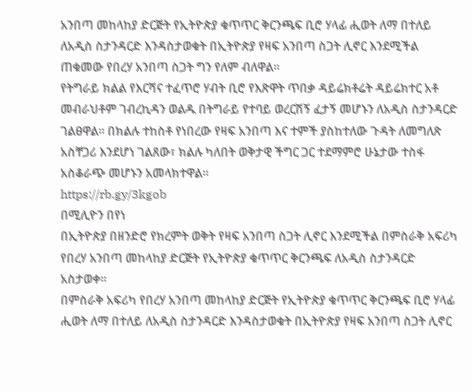አንበጣ መከላከያ ድርጅት የኢትዮጵያ ቁጥጥር ቅርንጫፍ ቢሮ ሃላፊ ሒወት ለማ በተለይ ለአዲስ ስታንዳርድ እንዳስታወቁት በኢትዮጵያ የዛፍ አንበጣ ስጋት ሊኖር እንደሚችል ጠቁመው የበረሃ አንበጣ ስጋት ግን የለም ብለዋል።
የትግራይ ክልል የእርሻና ተፈጥሮ ሃብት ቢሮ የእጽዋት ጥበቃ ዳይሬክቶሬት ዳይሬክተር አቶ መብራህቶም ገብረኪዳን ወልዱ በትግራይ የተባይ ወረርሽኝ ፈታኝ መሆኑን ለአዲስ ስታንዳርድ ገልፀዋል፡፡ በክልሉ ተከስቶ የነበረው የዛፍ አንበጣ እና ተምች ያስከተለው ጉዳት ለመግለጽ አስቸጋሪ እንደሆነ ገልጸው፣ ክልሉ ካለበት ወቅታዊ ችግር ጋር ተደማምሮ ሁኔታው ተስፋ አስቆራጭ መሆኑን አመላክተዋል።
https://rb.gy/3kgob
በሚሊዮን በየነ
በኢትዮጵያ በዘንድሮ የክረምት ወቅት የዛፍ አንበጣ ስጋት ሊኖር እንደሚችል በምስራቅ አፍሪካ የበረሃ አንበጣ መከላከያ ድርጅት የኢትዮጵያ ቁጥጥር ቅርንጫፍ ለአዲስ ስታንዳርድ አስታወቀ፡፡
በምስራቅ አፍሪካ የበረሃ አንበጣ መከላከያ ድርጅት የኢትዮጵያ ቁጥጥር ቅርንጫፍ ቢሮ ሃላፊ ሒወት ለማ በተለይ ለአዲስ ስታንዳርድ እንዳስታወቁት በኢትዮጵያ የዛፍ አንበጣ ስጋት ሊኖር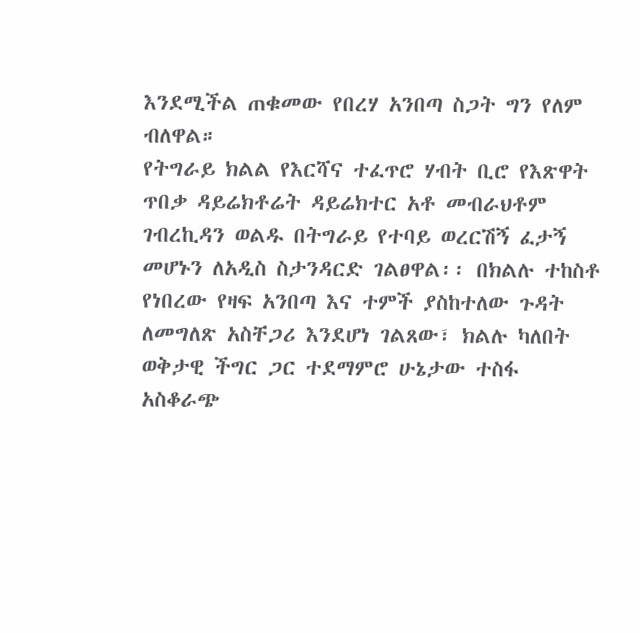እንደሚችል ጠቁመው የበረሃ አንበጣ ስጋት ግን የለም ብለዋል።
የትግራይ ክልል የእርሻና ተፈጥሮ ሃብት ቢሮ የእጽዋት ጥበቃ ዳይሬክቶሬት ዳይሬክተር አቶ መብራህቶም ገብረኪዳን ወልዱ በትግራይ የተባይ ወረርሽኝ ፈታኝ መሆኑን ለአዲስ ስታንዳርድ ገልፀዋል፡፡ በክልሉ ተከስቶ የነበረው የዛፍ አንበጣ እና ተምች ያስከተለው ጉዳት ለመግለጽ አስቸጋሪ እንደሆነ ገልጸው፣ ክልሉ ካለበት ወቅታዊ ችግር ጋር ተደማምሮ ሁኔታው ተስፋ አስቆራጭ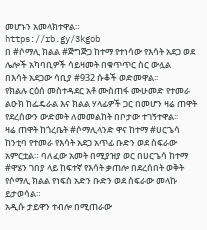መሆኑን አመላክተዋል።
https://rb.gy/3kgob
በ #ሶማሊ ክልል #ጅግጅጋ ከተማ የተነሳው የእሳት አደጋ ወደ ሌሎች አካባቢዎች ሳይዛመት በቁጥጥር ስር ውሏል
በእሳት አደጋው ሳቢያ #932 ሱቆች ወድመዋል፡፡
የክልሉ ርዕሰ መስተዳደር አቶ ሙስጠፋ ሙሁመድ የተመራ ልዑክ ከፌዴራል እና ክልል ሃላፊዎች ጋር በመሆን ዛሬ ጠዋት የደረሰውን ውድመት ለመመልከት በቦታው ተገኝተዋል፡፡
ዛሬ ጠዋት ከጎረቤት #ሶማሊላንድ ዋና ከተማ #ሀርጌሳ ከንቲባ የተመራ የእሳት አደጋ አጥፊ ቡድን ወደ ስፍራው አምርቷል። ባለፈው አመት በሚያዝያ ወር በሀርጌሳ ከተማ #ዋሄን ገበያ ላይ ከፍተኛ የእሳት ቃጠሎ በደረሰበት ወቅት የሶማሊ ክልል የነፍስ አድን ቡድን ወደ ስፍራው መላኩ ይታወሳል።
አዲሱ ታይዋን ተብሎ በሚጠራው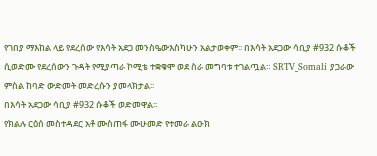የገበያ ማእከል ላይ የደረሰው የእሳት አደጋ መንስዔውእስካሁን አልታወቀም፡፡ በእሳት አደጋው ሳቢያ #932 ሱቆች ሲወድሙ የደረሰውን ጉዳት የሚያጣራ ኮሚቴ ተቋቁሞ ወደ ስራ መግባቱ ተገልጧል። SRTV_Somali ያጋራው ምስል ከባድ ውድመት መድረሱን ያመላክታል፡፡
በእሳት አደጋው ሳቢያ #932 ሱቆች ወድመዋል፡፡
የክልሉ ርዕሰ መስተዳደር አቶ ሙስጠፋ ሙሁመድ የተመራ ልዑክ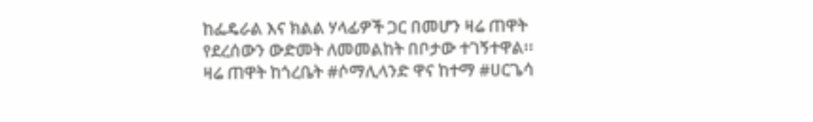ከፌዴራል እና ክልል ሃላፊዎች ጋር በመሆን ዛሬ ጠዋት የደረሰውን ውድመት ለመመልከት በቦታው ተገኝተዋል፡፡
ዛሬ ጠዋት ከጎረቤት #ሶማሊላንድ ዋና ከተማ #ሀርጌሳ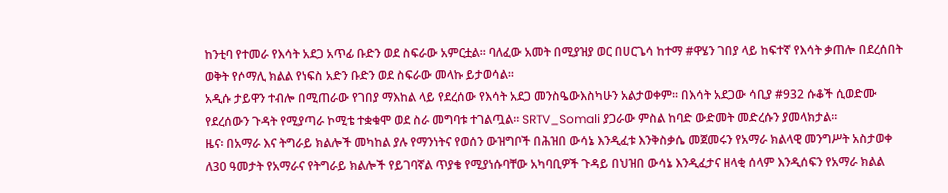ከንቲባ የተመራ የእሳት አደጋ አጥፊ ቡድን ወደ ስፍራው አምርቷል። ባለፈው አመት በሚያዝያ ወር በሀርጌሳ ከተማ #ዋሄን ገበያ ላይ ከፍተኛ የእሳት ቃጠሎ በደረሰበት ወቅት የሶማሊ ክልል የነፍስ አድን ቡድን ወደ ስፍራው መላኩ ይታወሳል።
አዲሱ ታይዋን ተብሎ በሚጠራው የገበያ ማእከል ላይ የደረሰው የእሳት አደጋ መንስዔውእስካሁን አልታወቀም፡፡ በእሳት አደጋው ሳቢያ #932 ሱቆች ሲወድሙ የደረሰውን ጉዳት የሚያጣራ ኮሚቴ ተቋቁሞ ወደ ስራ መግባቱ ተገልጧል። SRTV_Somali ያጋራው ምስል ከባድ ውድመት መድረሱን ያመላክታል፡፡
ዜና፡ በአማራ እና ትግራይ ክልሎች መካከል ያሉ የማንነትና የወሰን ውዝግቦች በሕዝበ ውሳኔ እንዲፈቱ እንቅስቃሴ መጀመሩን የአማራ ክልላዊ መንግሥት አስታወቀ
ለ30 ዓመታት የአማራና የትግራይ ክልሎች የይገባኛል ጥያቄ የሚያነሱባቸው አካባቢዎች ጉዳይ በህዝበ ውሳኔ እንዲፈታና ዘላቂ ሰላም እንዲሰፍን የአማራ ክልል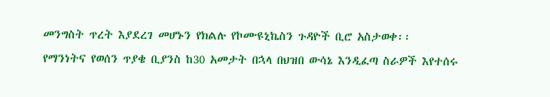መንግስት ጥረት እያደረገ መሆኑን የክልሉ የኮሙዩኒኬስን ጉዳዮች ቢሮ አስታወቀ፡፡
የማንነትና የወሰን ጥያቄ ቢያንስ ከ30 አመታት በኋላ በህዝበ ውሳኔ እንዲፈጣ ስራዎች እየተሰሩ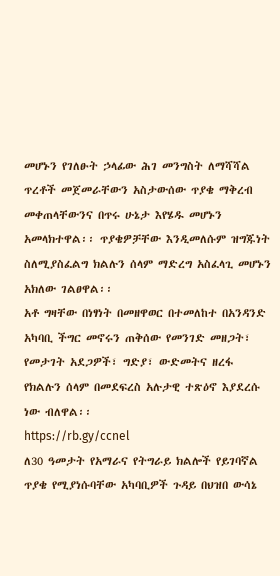መሆኑን የገለፁት ኃላፊው ሕገ መንግስት ለማሻሻል ጥረቶች መጀመራቸውን አስታውሰው ጥያቄ ማቅረብ መቀጠላቸውንና በጥሩ ሁኔታ እየሄዱ መሆኑን አመላክተዋል፡፡ ጥያቄዎቻቸው እንዲመለሱም ዝግጁነት ስለሚያስፈልግ ክልሉን ሰላም ማድረግ አስፈላጊ መሆኑን አክለው ገልፀዋል፡፡
አቶ ግዛቸው በነፃነት በመዘዋወር በተመለከተ በአንዳንድ አካባቢ ችግር መኖሩን ጠቅሰው የመንገድ መዘጋት፣ የመታገት አደጋዎች፣ ግድያ፣ ውድመትና ዘረፋ የክልሉን ሰላም በመደፍረስ አሉታዊ ተጽዕኖ እያደረሱ ነው ብለዋል፡፡
https://rb.gy/ccnel
ለ30 ዓመታት የአማራና የትግራይ ክልሎች የይገባኛል ጥያቄ የሚያነሱባቸው አካባቢዎች ጉዳይ በህዝበ ውሳኔ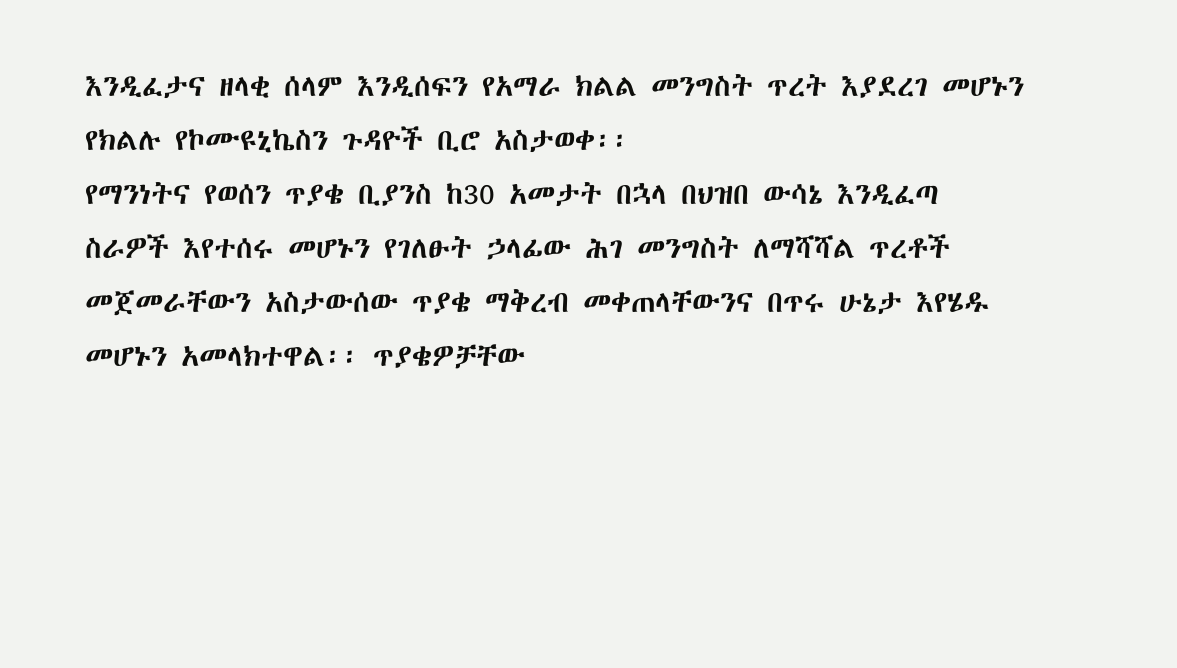እንዲፈታና ዘላቂ ሰላም እንዲሰፍን የአማራ ክልል መንግስት ጥረት እያደረገ መሆኑን የክልሉ የኮሙዩኒኬስን ጉዳዮች ቢሮ አስታወቀ፡፡
የማንነትና የወሰን ጥያቄ ቢያንስ ከ30 አመታት በኋላ በህዝበ ውሳኔ እንዲፈጣ ስራዎች እየተሰሩ መሆኑን የገለፁት ኃላፊው ሕገ መንግስት ለማሻሻል ጥረቶች መጀመራቸውን አስታውሰው ጥያቄ ማቅረብ መቀጠላቸውንና በጥሩ ሁኔታ እየሄዱ መሆኑን አመላክተዋል፡፡ ጥያቄዎቻቸው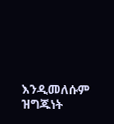እንዲመለሱም ዝግጁነት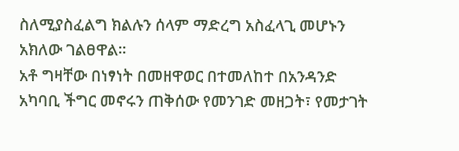ስለሚያስፈልግ ክልሉን ሰላም ማድረግ አስፈላጊ መሆኑን አክለው ገልፀዋል፡፡
አቶ ግዛቸው በነፃነት በመዘዋወር በተመለከተ በአንዳንድ አካባቢ ችግር መኖሩን ጠቅሰው የመንገድ መዘጋት፣ የመታገት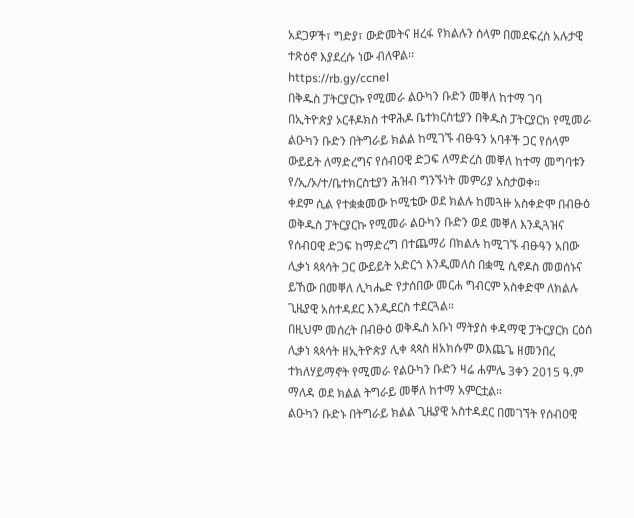አደጋዎች፣ ግድያ፣ ውድመትና ዘረፋ የክልሉን ሰላም በመደፍረስ አሉታዊ ተጽዕኖ እያደረሱ ነው ብለዋል፡፡
https://rb.gy/ccnel
በቅዱስ ፓትርያርኩ የሚመራ ልዑካን ቡድን መቐለ ከተማ ገባ
በኢትዮጵያ ኦርቶዶክስ ተዋሕዶ ቤተክርስቲያን በቅዱስ ፓትርያርክ የሚመራ ልዑካን ቡድን በትግራይ ክልል ከሚገኙ ብፁዓን አባቶች ጋር የሰላም ውይይት ለማድረግና የሰብዐዊ ድጋፍ ለማድረስ መቐለ ከተማ መግባቱን የ/ኢ/ኦ/ተ/ቤተክርስቲያን ሕዝብ ግንኙነት መምሪያ አስታወቀ።
ቀደም ሲል የተቋቋመው ኮሚቴው ወደ ክልሉ ከመጓዙ አስቀድሞ በብፁዕ ወቅዱስ ፓትርያርኩ የሚመራ ልዑካን ቡድን ወደ መቐለ እንዲጓዝና የሰብዐዊ ድጋፍ ከማድረግ በተጨማሪ በክልሉ ከሚገኙ ብፁዓን አበው ሊቃነ ጳጳሳት ጋር ውይይት አድርጎ እንዲመለስ በቋሚ ሲኖዶስ መወሰኑና ይኸው በመቐለ ሊካሔድ የታሰበው መርሐ ግብርም አስቀድሞ ለክልሉ ጊዜያዊ አስተዳደር እንዲደርስ ተደርጓል።
በዚህም መሰረት በብፁዕ ወቅዱስ አቡነ ማትያስ ቀዳማዊ ፓትርያርክ ርዕሰ ሊቃነ ጳጳሳት ዘኢትዮጵያ ሊቀ ጳጳስ ዘአክሱም ወእጨጌ ዘመንበረ ተክለሃይማኖት የሚመራ የልዑካን ቡድን ዛሬ ሐምሌ 3ቀን 2015 ዓ.ም ማለዳ ወደ ክልል ትግራይ መቐለ ከተማ አምርቷል።
ልዑካን ቡድኑ በትግራይ ክልል ጊዜያዊ አስተዳደር በመገኘት የሰብዐዊ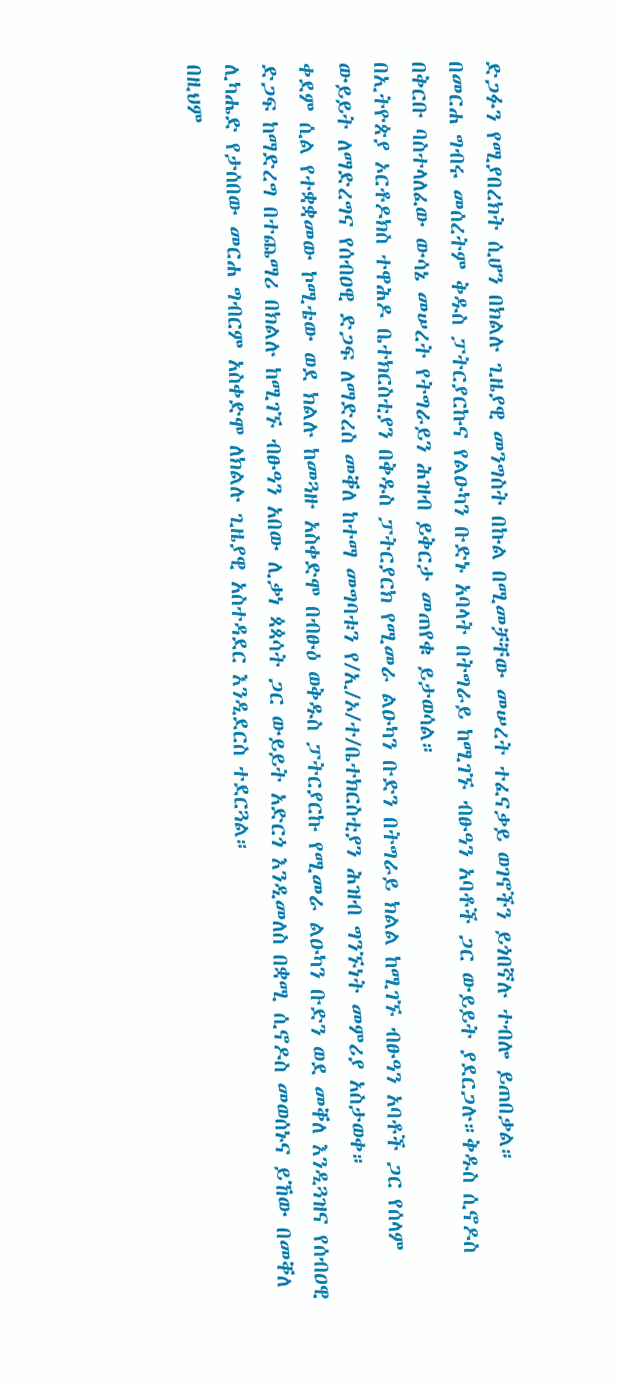ድጋፉን የሚያበረክት ሲሆን በክልሉ ጊዜያዊ መንግስት በኩል በሚመቻቸው መሠረት ተፈናቃይ ወገኖችን ይጎበኛሉ ተብሎ ይጠበቃል።
በመርሐ ግብሩ መሰረትም ቅዱስ ፓትርያርኩና የልዑካን ቡድኑ አባላት በትግራይ ከሚገኙ ብፁዓን አባቶች ጋር ውይይት ያደርጋሉ።ቅዱስ ሲኖዶስ በቅርቡ ባስተላለፈው ውሳኔ መሠረት የትግራይን ሕዝብ ይቅርታ መጠየቁ ይታወሳል።
በኢትዮጵያ ኦርቶዶክስ ተዋሕዶ ቤተክርስቲያን በቅዱስ ፓትርያርክ የሚመራ ልዑካን ቡድን በትግራይ ክልል ከሚገኙ ብፁዓን አባቶች ጋር የሰላም ውይይት ለማድረግና የሰብዐዊ ድጋፍ ለማድረስ መቐለ ከተማ መግባቱን የ/ኢ/ኦ/ተ/ቤተክርስቲያን ሕዝብ ግንኙነት መምሪያ አስታወቀ።
ቀደም ሲል የተቋቋመው ኮሚቴው ወደ ክልሉ ከመጓዙ አስቀድሞ በብፁዕ ወቅዱስ ፓትርያርኩ የሚመራ ልዑካን ቡድን ወደ መቐለ እንዲጓዝና የሰብዐዊ ድጋፍ ከማድረግ በተጨማሪ በክልሉ ከሚገኙ ብፁዓን አበው ሊቃነ ጳጳሳት ጋር ውይይት አድርጎ እንዲመለስ በቋሚ ሲኖዶስ መወሰኑና ይኸው በመቐለ ሊካሔድ የታሰበው መርሐ ግብርም አስቀድሞ ለክልሉ ጊዜያዊ አስተዳደር እንዲደርስ ተደርጓል።
በዚህም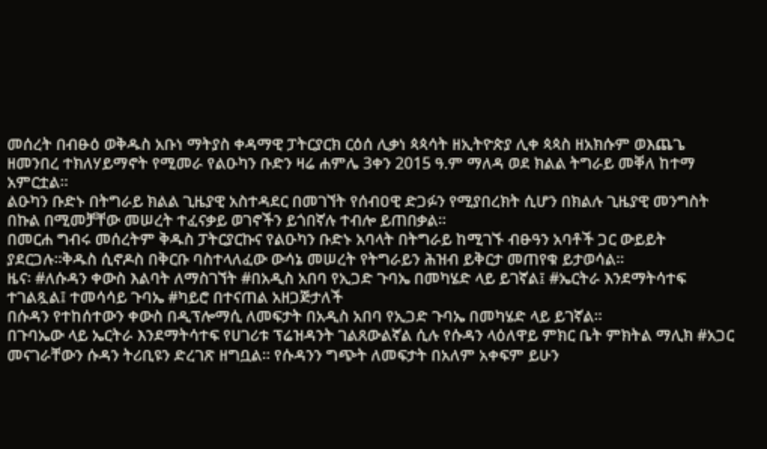መሰረት በብፁዕ ወቅዱስ አቡነ ማትያስ ቀዳማዊ ፓትርያርክ ርዕሰ ሊቃነ ጳጳሳት ዘኢትዮጵያ ሊቀ ጳጳስ ዘአክሱም ወእጨጌ ዘመንበረ ተክለሃይማኖት የሚመራ የልዑካን ቡድን ዛሬ ሐምሌ 3ቀን 2015 ዓ.ም ማለዳ ወደ ክልል ትግራይ መቐለ ከተማ አምርቷል።
ልዑካን ቡድኑ በትግራይ ክልል ጊዜያዊ አስተዳደር በመገኘት የሰብዐዊ ድጋፉን የሚያበረክት ሲሆን በክልሉ ጊዜያዊ መንግስት በኩል በሚመቻቸው መሠረት ተፈናቃይ ወገኖችን ይጎበኛሉ ተብሎ ይጠበቃል።
በመርሐ ግብሩ መሰረትም ቅዱስ ፓትርያርኩና የልዑካን ቡድኑ አባላት በትግራይ ከሚገኙ ብፁዓን አባቶች ጋር ውይይት ያደርጋሉ።ቅዱስ ሲኖዶስ በቅርቡ ባስተላለፈው ውሳኔ መሠረት የትግራይን ሕዝብ ይቅርታ መጠየቁ ይታወሳል።
ዜና፡ #ለሱዳን ቀውስ እልባት ለማስገኘት #በአዲስ አበባ የኢጋድ ጉባኤ በመካሄድ ላይ ይገኛል፤ #ኤርትራ እንደማትሳተፍ ተገልጿል፤ ተመሳሳይ ጉባኤ #ካይሮ በተናጠል አዘጋጅታለች
በሱዳን የተከሰተውን ቀውስ በዲፕሎማሲ ለመፍታት በአዲስ አበባ የኢጋድ ጉባኤ በመካሄድ ላይ ይገኛል።
በጉባኤው ላይ ኤርትራ እንደማትሳተፍ የሀገሪቱ ፕሬዝዳንት ገልጸውልኛል ሲሉ የሱዳን ላዕለዋይ ምክር ቤት ምክትል ማሊክ #አጋር መናገራቸውን ሱዳን ትሪቢዩን ድረገጽ ዘግቧል። የሱዳንን ግጭት ለመፍታት በአለም አቀፍም ይሁን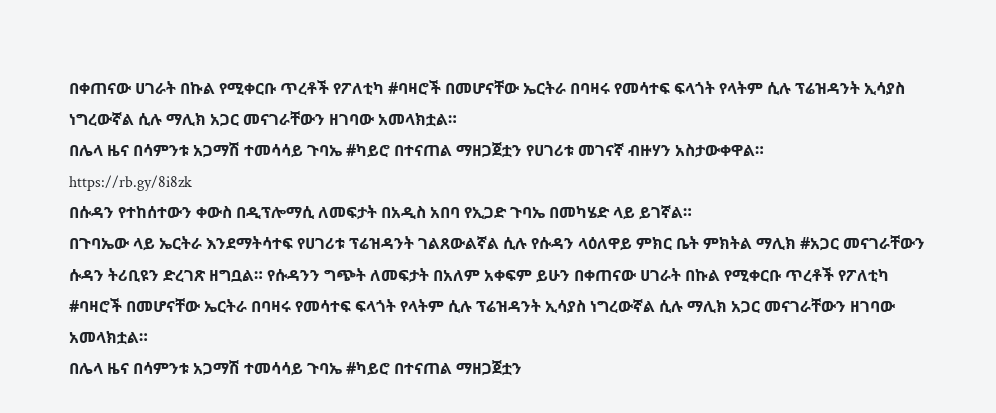በቀጠናው ሀገራት በኩል የሚቀርቡ ጥረቶች የፖለቲካ #ባዛሮች በመሆናቸው ኤርትራ በባዛሩ የመሳተፍ ፍላጎት የላትም ሲሉ ፕሬዝዳንት ኢሳያስ ነግረውኛል ሲሉ ማሊክ አጋር መናገራቸውን ዘገባው አመላክቷል።
በሌላ ዜና በሳምንቱ አጋማሽ ተመሳሳይ ጉባኤ #ካይሮ በተናጠል ማዘጋጀቷን የሀገሪቱ መገናኛ ብዙሃን አስታውቀዋል።
https://rb.gy/8i8zk
በሱዳን የተከሰተውን ቀውስ በዲፕሎማሲ ለመፍታት በአዲስ አበባ የኢጋድ ጉባኤ በመካሄድ ላይ ይገኛል።
በጉባኤው ላይ ኤርትራ እንደማትሳተፍ የሀገሪቱ ፕሬዝዳንት ገልጸውልኛል ሲሉ የሱዳን ላዕለዋይ ምክር ቤት ምክትል ማሊክ #አጋር መናገራቸውን ሱዳን ትሪቢዩን ድረገጽ ዘግቧል። የሱዳንን ግጭት ለመፍታት በአለም አቀፍም ይሁን በቀጠናው ሀገራት በኩል የሚቀርቡ ጥረቶች የፖለቲካ #ባዛሮች በመሆናቸው ኤርትራ በባዛሩ የመሳተፍ ፍላጎት የላትም ሲሉ ፕሬዝዳንት ኢሳያስ ነግረውኛል ሲሉ ማሊክ አጋር መናገራቸውን ዘገባው አመላክቷል።
በሌላ ዜና በሳምንቱ አጋማሽ ተመሳሳይ ጉባኤ #ካይሮ በተናጠል ማዘጋጀቷን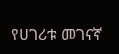የሀገሪቱ መገናኛ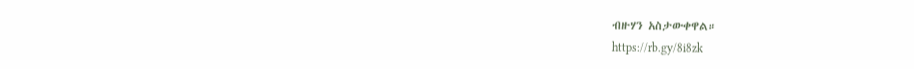ብዙሃን አስታውቀዋል።
https://rb.gy/8i8zk